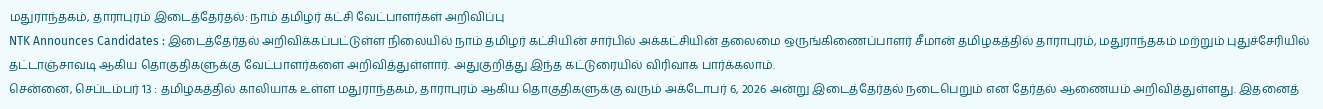மதுராந்தகம், தாராபுரம் இடைத்தேர்தல்: நாம் தமிழர் கட்சி வேட்பாளர்கள் அறிவிப்பு
NTK Announces Candidates : இடைத்தேர்தல் அறிவிக்கப்பட்டுள்ள நிலையில் நாம் தமிழர் கட்சியின் சார்பில் அக்கட்சியின் தலைமை ஒருங்கிணைப்பாளர் சீமான் தமிழகத்தில் தாராபுரம், மதுராந்தகம் மற்றும் புதுச்சேரியில் தட்டாஞ்சாவடி ஆகிய தொகுதிகளுக்கு வேட்பாளர்களை அறிவித்துள்ளார். அதுகுறித்து இந்த கட்டுரையில் விரிவாக பார்க்கலாம்.
சென்னை, செப்டம்பர் 13 : தமிழகத்தில் காலியாக உள்ள மதுராந்தகம், தாராபுரம் ஆகிய தொகுதிகளுக்கு வரும் அக்டோபர் 6, 2026 அன்று இடைத்தேர்தல் நடைபெறும் என தேர்தல் ஆணையம் அறிவித்துள்ளது. இதனைத்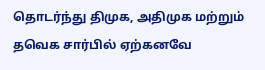தொடர்ந்து திமுக, அதிமுக மற்றும் தவெக சார்பில் ஏற்கனவே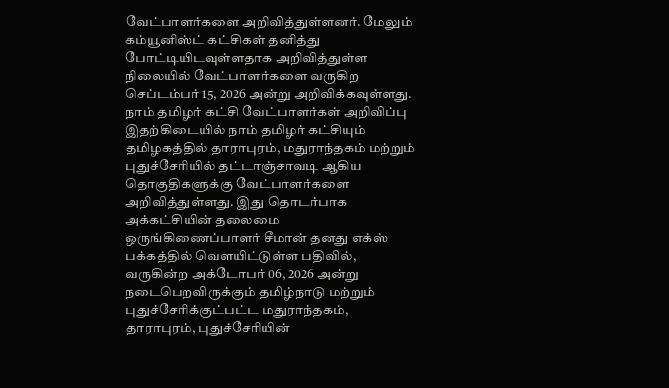வேட்பாளர்களை அறிவித்துள்ளனர். மேலும் கம்யூனிஸ்ட் கட்சிகள் தனித்து போட்டியிடவுள்ளதாக அறிவித்துள்ள நிலையில் வேட்பாளர்களை வருகிற செப்டம்பர் 15, 2026 அன்று அறிவிக்கவுள்ளது.
நாம் தமிழர் கட்சி வேட்பாளர்கள் அறிவிப்பு
இதற்கிடையில் நாம் தமிழர் கட்சியும் தமிழகத்தில் தாராபுரம், மதுராந்தகம் மற்றும் புதுச்சேரியில் தட்டாஞ்சாவடி ஆகிய தொகுதிகளுக்கு வேட்பாளர்களை அறிவித்துள்ளது. இது தொடர்பாக அக்கட்சியின் தலைமை ஒருங்கிணைப்பாளர் சீமான் தனது எக்ஸ் பக்கத்தில் வெளயிட்டுள்ள பதிவில், வருகின்ற அக்டோபர் 06, 2026 அன்று நடைபெறவிருக்கும் தமிழ்நாடு மற்றும் புதுச்சேரிக்குட்பட்ட மதுராந்தகம், தாராபுரம், புதுச்சேரியின்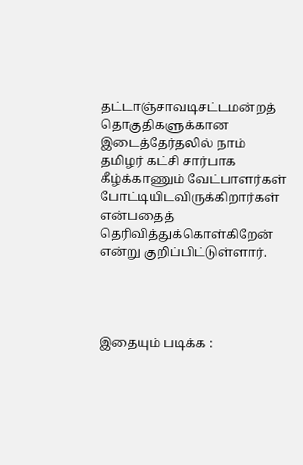தட்டாஞ்சாவடிசட்டமன்றத் தொகுதிகளுக்கான இடைத்தேர்தலில் நாம் தமிழர் கட்சி சார்பாக கீழ்க்காணும் வேட்பாளர்கள் போட்டியிடவிருக்கிறார்கள் என்பதைத் தெரிவித்துக்கொள்கிறேன் என்று குறிப்பிட்டுள்ளார்.




இதையும் படிக்க :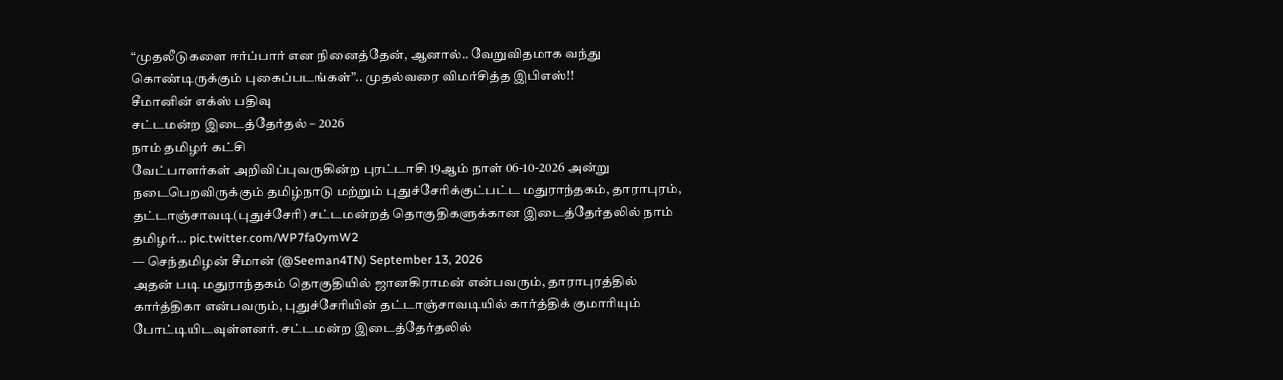“முதலீடுகளை ஈர்ப்பார் என நினைத்தேன், ஆனால்.. வேறுவிதமாக வந்து கொண்டிருக்கும் புகைப்படங்கள்”.. முதல்வரை விமர்சித்த இபிஎஸ்!!
சீமானின் எக்ஸ் பதிவு
சட்டமன்ற இடைத்தேர்தல் – 2026
நாம் தமிழர் கட்சி
வேட்பாளர்கள் அறிவிப்புவருகின்ற புரட்டாசி 19ஆம் நாள் 06-10-2026 அன்று நடைபெறவிருக்கும் தமிழ்நாடு மற்றும் புதுச்சேரிக்குட்பட்ட மதுராந்தகம், தாராபுரம், தட்டாஞ்சாவடி(புதுச்சேரி) சட்டமன்றத் தொகுதிகளுக்கான இடைத்தேர்தலில் நாம் தமிழர்… pic.twitter.com/WP7fa0ymW2
— செந்தமிழன் சீமான் (@Seeman4TN) September 13, 2026
அதன் படி மதுராந்தகம் தொகுதியில் ஜானகிராமன் என்பவரும், தாராபுரத்தில் கார்த்திகா என்பவரும், புதுச்சேரியின் தட்டாஞ்சாவடியில் கார்த்திக் குமாரியும் போட்டியிடவுள்ளனர். சட்டமன்ற இடைத்தேர்தலில்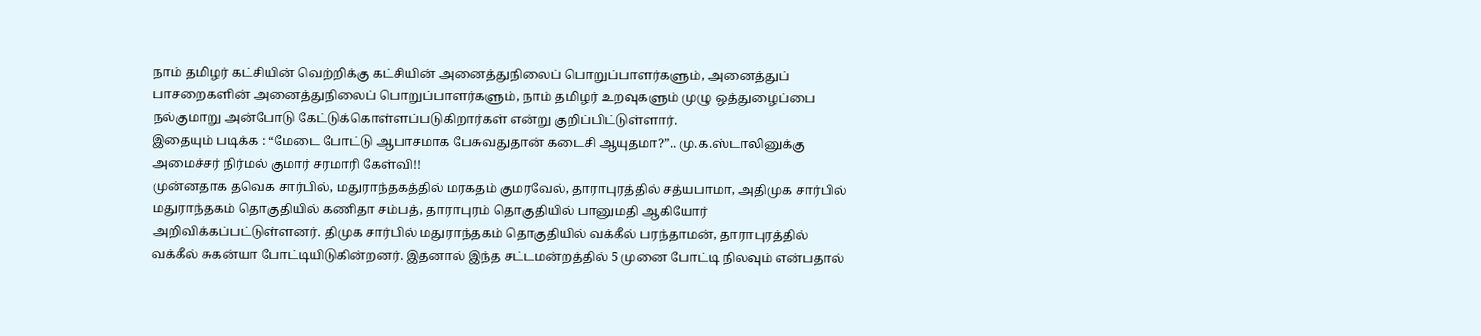நாம் தமிழர் கட்சியின் வெற்றிக்கு கட்சியின் அனைத்துநிலைப் பொறுப்பாளர்களும், அனைத்துப் பாசறைகளின் அனைத்துநிலைப் பொறுப்பாளர்களும், நாம் தமிழர் உறவுகளும் முழு ஒத்துழைப்பை நல்குமாறு அன்போடு கேட்டுக்கொள்ளப்படுகிறார்கள் என்று குறிப்பிட்டுள்ளார்.
இதையும் படிக்க : “மேடை போட்டு ஆபாசமாக பேசுவதுதான் கடைசி ஆயுதமா?”.. மு.க.ஸ்டாலினுக்கு அமைச்சர் நிர்மல் குமார் சரமாரி கேள்வி!!
முன்னதாக தவெக சார்பில், மதுராந்தகத்தில் மரகதம் குமரவேல், தாராபுரத்தில் சத்யபாமா, அதிமுக சார்பில் மதுராந்தகம் தொகுதியில் கணிதா சம்பத், தாராபுரம் தொகுதியில் பானுமதி ஆகியோர் அறிவிக்கப்பட்டுள்ளனர். திமுக சார்பில் மதுராந்தகம் தொகுதியில் வக்கீல் பரந்தாமன், தாராபுரத்தில் வக்கீல் சுகன்யா போட்டியிடுகின்றனர். இதனால் இந்த சட்டமன்றத்தில் 5 முனை போட்டி நிலவும் என்பதால்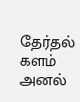தேர்தல் களம் அனல்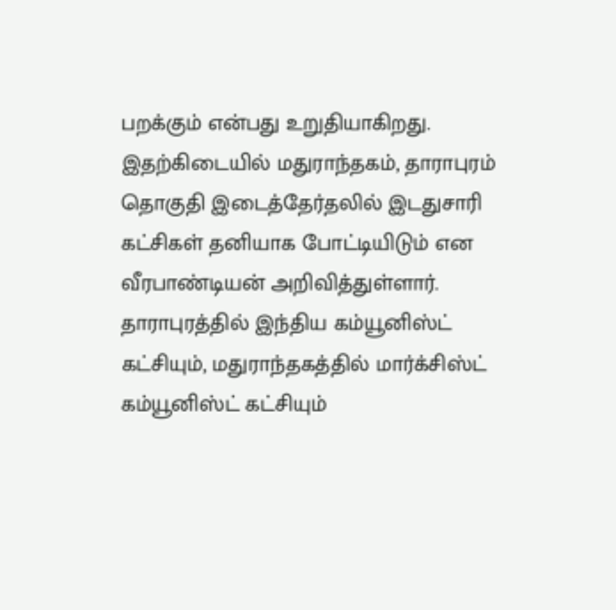பறக்கும் என்பது உறுதியாகிறது.
இதற்கிடையில் மதுராந்தகம், தாராபுரம் தொகுதி இடைத்தேர்தலில் இடதுசாரி கட்சிகள் தனியாக போட்டியிடும் என வீரபாண்டியன் அறிவித்துள்ளார். தாராபுரத்தில் இந்திய கம்யூனிஸ்ட் கட்சியும், மதுராந்தகத்தில் மார்க்சிஸ்ட் கம்யூனிஸ்ட் கட்சியும்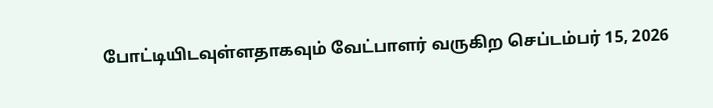போட்டியிடவுள்ளதாகவும் வேட்பாளர் வருகிற செப்டம்பர் 15, 2026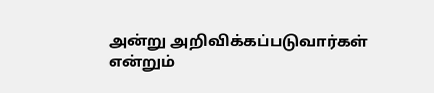அன்று அறிவிக்கப்படுவார்கள் என்றும்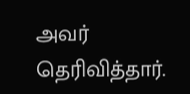அவர் தெரிவித்தார்.